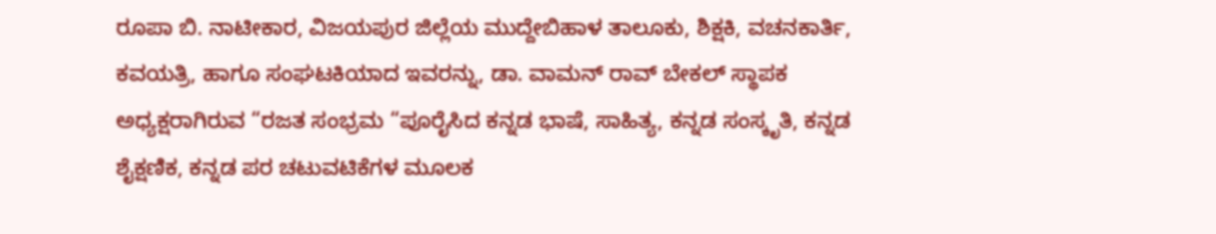ರೂಪಾ ಬಿ. ನಾಟೀಕಾರ, ವಿಜಯಪುರ ಜಿಲ್ಲೆಯ ಮುದ್ದೇಬಿಹಾಳ ತಾಲೂಕು, ಶಿಕ್ಷಕಿ, ವಚನಕಾರ್ತಿ, ಕವಯತ್ರಿ, ಹಾಗೂ ಸಂಘಟಕಿಯಾದ ಇವರನ್ನು, ಡಾ. ವಾಮನ್ ರಾವ್ ಬೇಕಲ್ ಸ್ಥಾಪಕ ಅಧ್ಯಕ್ಷರಾಗಿರುವ “ರಜತ ಸಂಭ್ರಮ “ಪೂರೈಸಿದ ಕನ್ನಡ ಭಾಷೆ, ಸಾಹಿತ್ಯ, ಕನ್ನಡ ಸಂಸ್ಕೃತಿ, ಕನ್ನಡ ಶೈಕ್ಷಣಿಕ, ಕನ್ನಡ ಪರ ಚಟುವಟಿಕೆಗಳ ಮೂಲಕ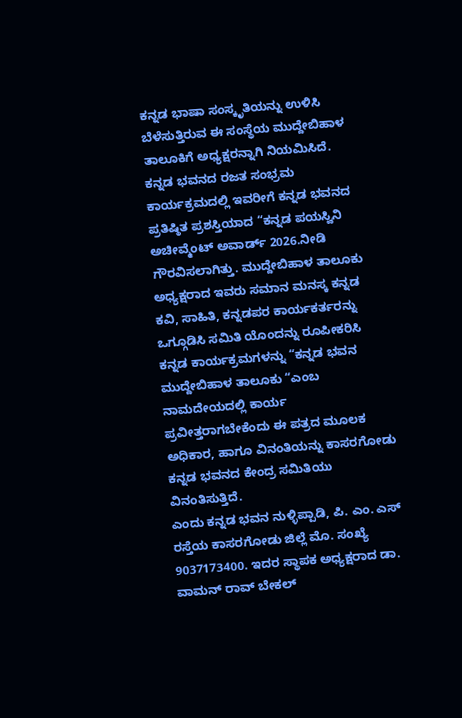ಕನ್ನಡ ಭಾಷಾ ಸಂಸ್ಕೃತಿಯನ್ನು ಉಳಿಸಿ ಬೆಳೆಸುತ್ತಿರುವ ಈ ಸಂಸ್ಥೆಯ ಮುದ್ದೇಬಿಹಾಳ ತಾಲೂಕಿಗೆ ಅಧ್ಯಕ್ಷರನ್ನಾಗಿ ನಿಯಮಿಸಿದೆ.
ಕನ್ನಡ ಭವನದ ರಜತ ಸಂಭ್ರಮ ಕಾರ್ಯಕ್ರಮದಲ್ಲಿ ಇವರೀಗೆ ಕನ್ನಡ ಭವನದ ಪ್ರತಿಷ್ಠಿತ ಪ್ರಶಸ್ತಿಯಾದ “ಕನ್ನಡ ಪಯಸ್ವಿನಿ ಅಚೀವ್ಮೆಂಟ್ ಅವಾರ್ಡ್ 2026.ನೀಡಿ ಗೌರವಿಸಲಾಗಿತ್ತು. ಮುದ್ದೇಬಿಹಾಳ ತಾಲೂಕು ಅಧ್ಯಕ್ಷರಾದ ಇವರು ಸಮಾನ ಮನಸ್ಕ ಕನ್ನಡ ಕವಿ, ಸಾಹಿತಿ, ಕನ್ನಡಪರ ಕಾರ್ಯಕರ್ತರನ್ನು ಒಗ್ಗೂಡಿಸಿ ಸಮಿತಿ ಯೊಂದನ್ನು ರೂಪೀಕರಿಸಿ ಕನ್ನಡ ಕಾರ್ಯಕ್ರಮಗಳನ್ನು “ಕನ್ನಡ ಭವನ ಮುದ್ದೇಬಿಹಾಳ ತಾಲೂಕು “ಎಂಬ ನಾಮದೇಯದಲ್ಲಿ ಕಾರ್ಯ ಪ್ರವೀತ್ತರಾಗಬೇಕೆಂದು ಈ ಪತ್ರದ ಮೂಲಕ ಅಧಿಕಾರ, ಹಾಗೂ ವಿನಂತಿಯನ್ನು ಕಾಸರಗೋಡು ಕನ್ನಡ ಭವನದ ಕೇಂದ್ರ ಸಮಿತಿಯು ವಿನಂತಿಸುತ್ತಿದೆ.
ಎಂದು ಕನ್ನಡ ಭವನ ನುಳ್ಳಿಪ್ಪಾಡಿ, ಪಿ. ಎಂ. ಎಸ್ ರಸ್ತೆಯ ಕಾಸರಗೋಡು ಜಿಲ್ಲೆ ಮೊ. ಸಂಖ್ಯೆ 9037173400. ಇದರ ಸ್ಥಾಪಕ ಅಧ್ಯಕ್ಷರಾದ ಡಾ. ವಾಮನ್ ರಾವ್ ಬೇಕಲ್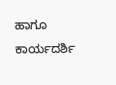ಹಾಗೂ ಕಾರ್ಯದರ್ಶಿ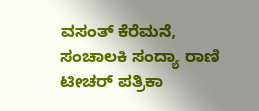ವಸಂತ್ ಕೆರೆಮನೆ, ಸಂಚಾಲಕಿ ಸಂದ್ಯಾ ರಾಣಿ ಟೀಚರ್ ಪತ್ರಿಕಾ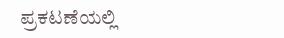ಪ್ರಕಟಣೆಯಲ್ಲಿ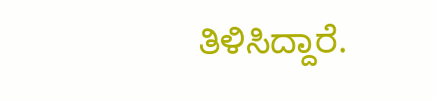ತಿಳಿಸಿದ್ದಾರೆ.